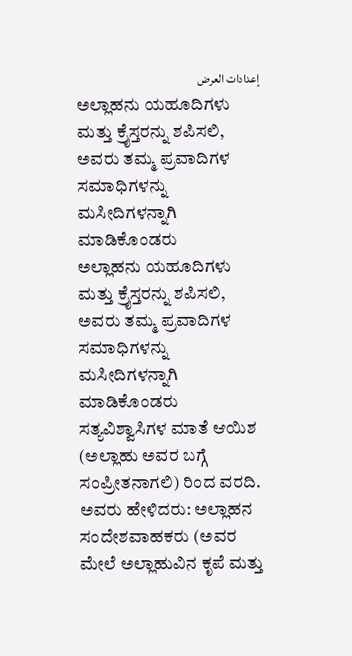إعدادات العرض
ಅಲ್ಲಾಹನು ಯಹೂದಿಗಳು ಮತ್ತು ಕ್ರೈಸ್ತರನ್ನು ಶಪಿಸಲಿ, ಅವರು ತಮ್ಮ ಪ್ರವಾದಿಗಳ ಸಮಾಧಿಗಳನ್ನು ಮಸೀದಿಗಳನ್ನಾಗಿ ಮಾಡಿಕೊಂಡರು
ಅಲ್ಲಾಹನು ಯಹೂದಿಗಳು ಮತ್ತು ಕ್ರೈಸ್ತರನ್ನು ಶಪಿಸಲಿ, ಅವರು ತಮ್ಮ ಪ್ರವಾದಿಗಳ ಸಮಾಧಿಗಳನ್ನು ಮಸೀದಿಗಳನ್ನಾಗಿ ಮಾಡಿಕೊಂಡರು
ಸತ್ಯವಿಶ್ವಾಸಿಗಳ ಮಾತೆ ಆಯಿಶ (ಅಲ್ಲಾಹು ಅವರ ಬಗ್ಗೆ ಸಂಪ್ರೀತನಾಗಲಿ) ರಿಂದ ವರದಿ. ಅವರು ಹೇಳಿದರು: ಅಲ್ಲಾಹನ ಸಂದೇಶವಾಹಕರು (ಅವರ ಮೇಲೆ ಅಲ್ಲಾಹುವಿನ ಕೃಪೆ ಮತ್ತು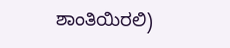ಶಾಂತಿಯಿರಲಿ)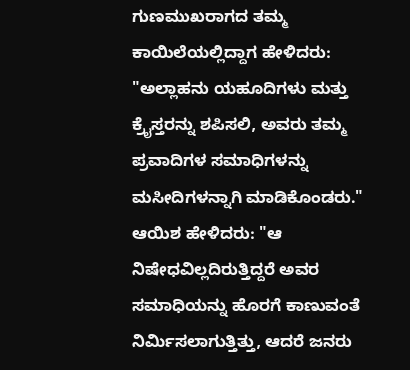ಗುಣಮುಖರಾಗದ ತಮ್ಮ ಕಾಯಿಲೆಯಲ್ಲಿದ್ದಾಗ ಹೇಳಿದರು: "ಅಲ್ಲಾಹನು ಯಹೂದಿಗಳು ಮತ್ತು ಕ್ರೈಸ್ತರನ್ನು ಶಪಿಸಲಿ, ಅವರು ತಮ್ಮ ಪ್ರವಾದಿಗಳ ಸಮಾಧಿಗಳನ್ನು ಮಸೀದಿಗಳನ್ನಾಗಿ ಮಾಡಿಕೊಂಡರು." ಆಯಿಶ ಹೇಳಿದರು: "ಆ ನಿಷೇಧವಿಲ್ಲದಿರುತ್ತಿದ್ದರೆ ಅವರ ಸಮಾಧಿಯನ್ನು ಹೊರಗೆ ಕಾಣುವಂತೆ ನಿರ್ಮಿಸಲಾಗುತ್ತಿತ್ತು, ಆದರೆ ಜನರು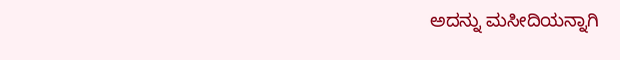ಅದನ್ನು ಮಸೀದಿಯನ್ನಾಗಿ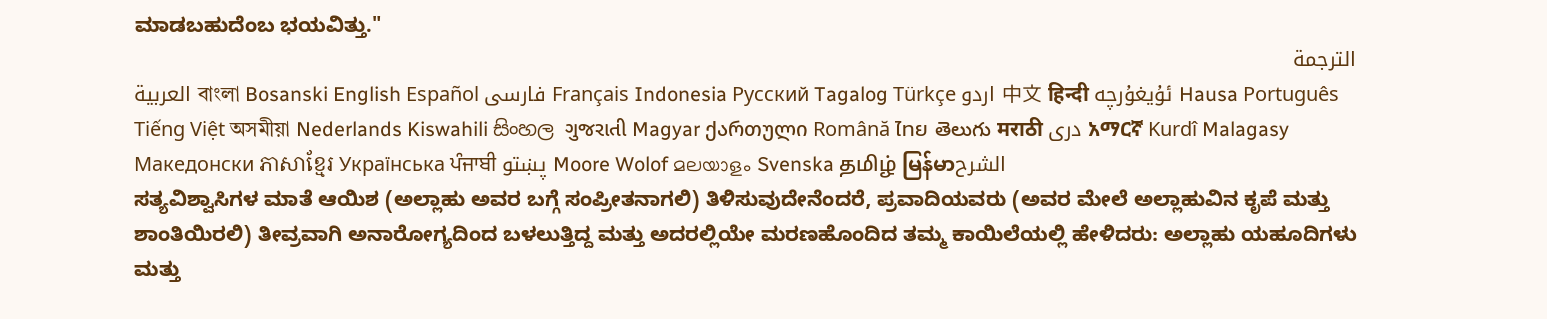ಮಾಡಬಹುದೆಂಬ ಭಯವಿತ್ತು."
الترجمة
العربية বাংলা Bosanski English Español فارسی Français Indonesia Русский Tagalog Türkçe اردو 中文 हिन्दी ئۇيغۇرچە Hausa Português Tiếng Việt অসমীয়া Nederlands Kiswahili සිංහල ગુજરાતી Magyar ქართული Română ไทย తెలుగు मराठी دری አማርኛ Kurdî Malagasy Македонски ភាសាខ្មែរ Українська ਪੰਜਾਬੀ پښتو Moore Wolof മലയാളം Svenska தமிழ் မြန်မာالشرح
ಸತ್ಯವಿಶ್ವಾಸಿಗಳ ಮಾತೆ ಆಯಿಶ (ಅಲ್ಲಾಹು ಅವರ ಬಗ್ಗೆ ಸಂಪ್ರೀತನಾಗಲಿ) ತಿಳಿಸುವುದೇನೆಂದರೆ, ಪ್ರವಾದಿಯವರು (ಅವರ ಮೇಲೆ ಅಲ್ಲಾಹುವಿನ ಕೃಪೆ ಮತ್ತು ಶಾಂತಿಯಿರಲಿ) ತೀವ್ರವಾಗಿ ಅನಾರೋಗ್ಯದಿಂದ ಬಳಲುತ್ತಿದ್ದ ಮತ್ತು ಅದರಲ್ಲಿಯೇ ಮರಣಹೊಂದಿದ ತಮ್ಮ ಕಾಯಿಲೆಯಲ್ಲಿ ಹೇಳಿದರು: ಅಲ್ಲಾಹು ಯಹೂದಿಗಳು ಮತ್ತು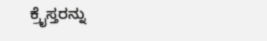ಕ್ರೈಸ್ತರನ್ನು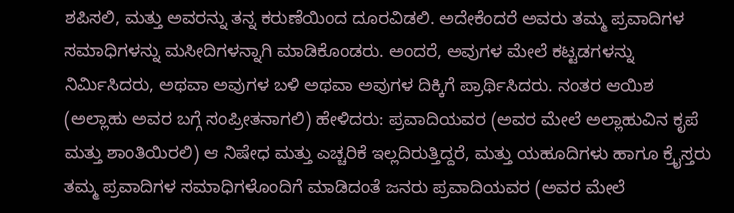ಶಪಿಸಲಿ, ಮತ್ತು ಅವರನ್ನು ತನ್ನ ಕರುಣೆಯಿಂದ ದೂರವಿಡಲಿ. ಅದೇಕೆಂದರೆ ಅವರು ತಮ್ಮ ಪ್ರವಾದಿಗಳ ಸಮಾಧಿಗಳನ್ನು ಮಸೀದಿಗಳನ್ನಾಗಿ ಮಾಡಿಕೊಂಡರು. ಅಂದರೆ, ಅವುಗಳ ಮೇಲೆ ಕಟ್ಟಡಗಳನ್ನು ನಿರ್ಮಿಸಿದರು, ಅಥವಾ ಅವುಗಳ ಬಳಿ ಅಥವಾ ಅವುಗಳ ದಿಕ್ಕಿಗೆ ಪ್ರಾರ್ಥಿಸಿದರು. ನಂತರ ಆಯಿಶ (ಅಲ್ಲಾಹು ಅವರ ಬಗ್ಗೆ ಸಂಪ್ರೀತನಾಗಲಿ) ಹೇಳಿದರು: ಪ್ರವಾದಿಯವರ (ಅವರ ಮೇಲೆ ಅಲ್ಲಾಹುವಿನ ಕೃಪೆ ಮತ್ತು ಶಾಂತಿಯಿರಲಿ) ಆ ನಿಷೇಧ ಮತ್ತು ಎಚ್ಚರಿಕೆ ಇಲ್ಲದಿರುತ್ತಿದ್ದರೆ, ಮತ್ತು ಯಹೂದಿಗಳು ಹಾಗೂ ಕ್ರೈಸ್ತರು ತಮ್ಮ ಪ್ರವಾದಿಗಳ ಸಮಾಧಿಗಳೊಂದಿಗೆ ಮಾಡಿದಂತೆ ಜನರು ಪ್ರವಾದಿಯವರ (ಅವರ ಮೇಲೆ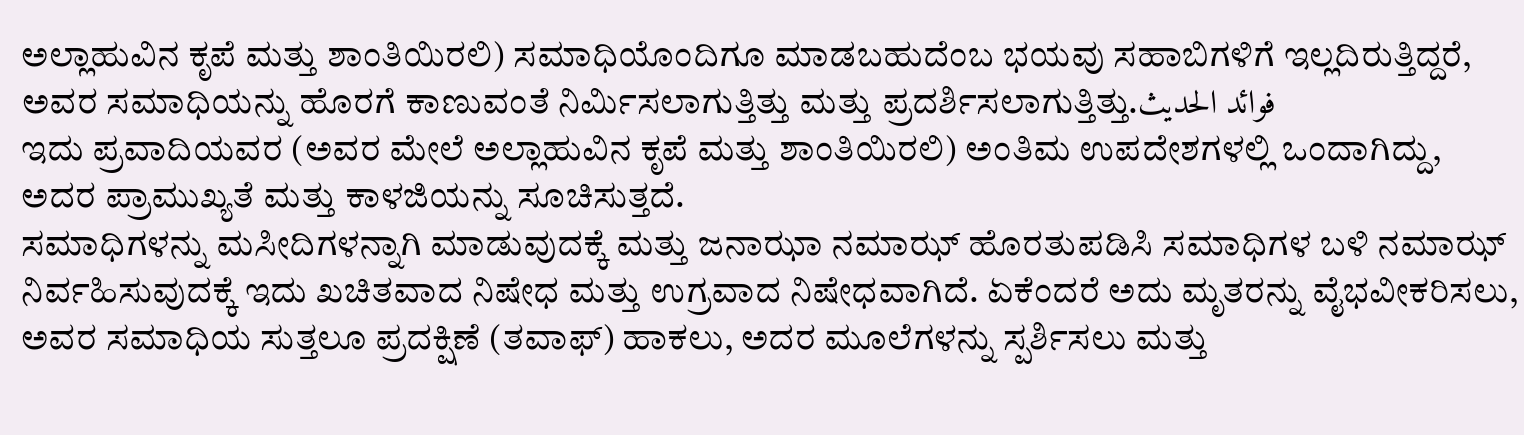ಅಲ್ಲಾಹುವಿನ ಕೃಪೆ ಮತ್ತು ಶಾಂತಿಯಿರಲಿ) ಸಮಾಧಿಯೊಂದಿಗೂ ಮಾಡಬಹುದೆಂಬ ಭಯವು ಸಹಾಬಿಗಳಿಗೆ ಇಲ್ಲದಿರುತ್ತಿದ್ದರೆ, ಅವರ ಸಮಾಧಿಯನ್ನು ಹೊರಗೆ ಕಾಣುವಂತೆ ನಿರ್ಮಿಸಲಾಗುತ್ತಿತ್ತು ಮತ್ತು ಪ್ರದರ್ಶಿಸಲಾಗುತ್ತಿತ್ತು.فوائد الحديث
ಇದು ಪ್ರವಾದಿಯವರ (ಅವರ ಮೇಲೆ ಅಲ್ಲಾಹುವಿನ ಕೃಪೆ ಮತ್ತು ಶಾಂತಿಯಿರಲಿ) ಅಂತಿಮ ಉಪದೇಶಗಳಲ್ಲಿ ಒಂದಾಗಿದ್ದು, ಅದರ ಪ್ರಾಮುಖ್ಯತೆ ಮತ್ತು ಕಾಳಜಿಯನ್ನು ಸೂಚಿಸುತ್ತದೆ.
ಸಮಾಧಿಗಳನ್ನು ಮಸೀದಿಗಳನ್ನಾಗಿ ಮಾಡುವುದಕ್ಕೆ ಮತ್ತು ಜನಾಝಾ ನಮಾಝ್ ಹೊರತುಪಡಿಸಿ ಸಮಾಧಿಗಳ ಬಳಿ ನಮಾಝ್ ನಿರ್ವಹಿಸುವುದಕ್ಕೆ ಇದು ಖಚಿತವಾದ ನಿಷೇಧ ಮತ್ತು ಉಗ್ರವಾದ ನಿಷೇಧವಾಗಿದೆ. ಏಕೆಂದರೆ ಅದು ಮೃತರನ್ನು ವೈಭವೀಕರಿಸಲು, ಅವರ ಸಮಾಧಿಯ ಸುತ್ತಲೂ ಪ್ರದಕ್ಷಿಣೆ (ತವಾಫ್) ಹಾಕಲು, ಅದರ ಮೂಲೆಗಳನ್ನು ಸ್ಪರ್ಶಿಸಲು ಮತ್ತು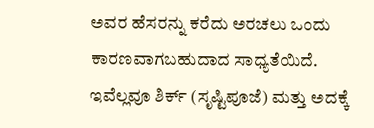ಅವರ ಹೆಸರನ್ನು ಕರೆದು ಅರಚಲು ಒಂದು ಕಾರಣವಾಗಬಹುದಾದ ಸಾಧ್ಯತೆಯಿದೆ. ಇವೆಲ್ಲವೂ ಶಿರ್ಕ್ (ಸೃಷ್ಟಿಪೂಜೆ) ಮತ್ತು ಅದಕ್ಕೆ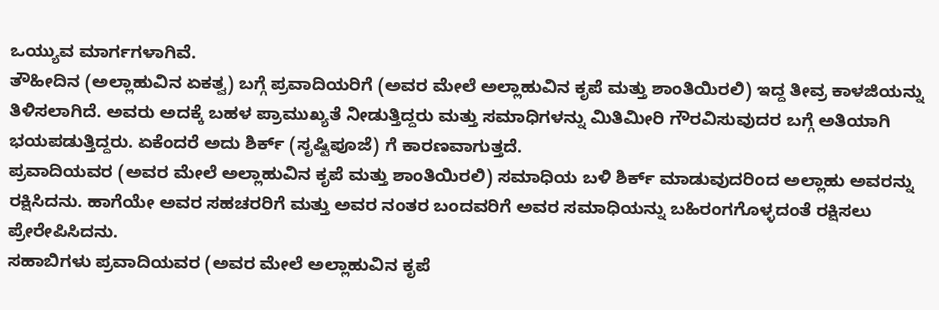ಒಯ್ಯುವ ಮಾರ್ಗಗಳಾಗಿವೆ.
ತೌಹೀದಿನ (ಅಲ್ಲಾಹುವಿನ ಏಕತ್ವ) ಬಗ್ಗೆ ಪ್ರವಾದಿಯರಿಗೆ (ಅವರ ಮೇಲೆ ಅಲ್ಲಾಹುವಿನ ಕೃಪೆ ಮತ್ತು ಶಾಂತಿಯಿರಲಿ) ಇದ್ದ ತೀವ್ರ ಕಾಳಜಿಯನ್ನು ತಿಳಿಸಲಾಗಿದೆ. ಅವರು ಅದಕ್ಕೆ ಬಹಳ ಪ್ರಾಮುಖ್ಯತೆ ನೀಡುತ್ತಿದ್ದರು ಮತ್ತು ಸಮಾಧಿಗಳನ್ನು ಮಿತಿಮೀರಿ ಗೌರವಿಸುವುದರ ಬಗ್ಗೆ ಅತಿಯಾಗಿ ಭಯಪಡುತ್ತಿದ್ದರು. ಏಕೆಂದರೆ ಅದು ಶಿರ್ಕ್ (ಸೃಷ್ಟಿಪೂಜೆ) ಗೆ ಕಾರಣವಾಗುತ್ತದೆ.
ಪ್ರವಾದಿಯವರ (ಅವರ ಮೇಲೆ ಅಲ್ಲಾಹುವಿನ ಕೃಪೆ ಮತ್ತು ಶಾಂತಿಯಿರಲಿ) ಸಮಾಧಿಯ ಬಳಿ ಶಿರ್ಕ್ ಮಾಡುವುದರಿಂದ ಅಲ್ಲಾಹು ಅವರನ್ನು ರಕ್ಷಿಸಿದನು. ಹಾಗೆಯೇ ಅವರ ಸಹಚರರಿಗೆ ಮತ್ತು ಅವರ ನಂತರ ಬಂದವರಿಗೆ ಅವರ ಸಮಾಧಿಯನ್ನು ಬಹಿರಂಗಗೊಳ್ಳದಂತೆ ರಕ್ಷಿಸಲು ಪ್ರೇರೇಪಿಸಿದನು.
ಸಹಾಬಿಗಳು ಪ್ರವಾದಿಯವರ (ಅವರ ಮೇಲೆ ಅಲ್ಲಾಹುವಿನ ಕೃಪೆ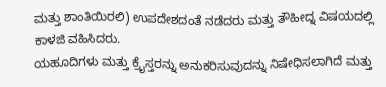ಮತ್ತು ಶಾಂತಿಯಿರಲಿ) ಉಪದೇಶದಂತೆ ನಡೆದರು ಮತ್ತು ತೌಹೀದ್ನ ವಿಷಯದಲ್ಲಿ ಕಾಳಜಿ ವಹಿಸಿದರು.
ಯಹೂದಿಗಳು ಮತ್ತು ಕ್ರೈಸ್ತರನ್ನು ಅನುಕರಿಸುವುದನ್ನು ನಿಷೇಧಿಸಲಾಗಿದೆ ಮತ್ತು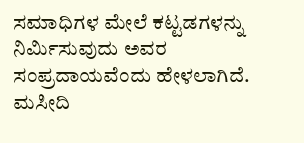ಸಮಾಧಿಗಳ ಮೇಲೆ ಕಟ್ಟಡಗಳನ್ನು ನಿರ್ಮಿಸುವುದು ಅವರ ಸಂಪ್ರದಾಯವೆಂದು ಹೇಳಲಾಗಿದೆ.
ಮಸೀದಿ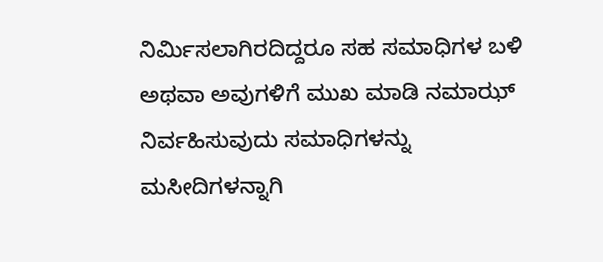ನಿರ್ಮಿಸಲಾಗಿರದಿದ್ದರೂ ಸಹ ಸಮಾಧಿಗಳ ಬಳಿ ಅಥವಾ ಅವುಗಳಿಗೆ ಮುಖ ಮಾಡಿ ನಮಾಝ್ ನಿರ್ವಹಿಸುವುದು ಸಮಾಧಿಗಳನ್ನು ಮಸೀದಿಗಳನ್ನಾಗಿ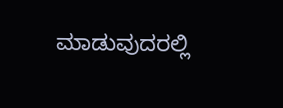ಮಾಡುವುದರಲ್ಲಿ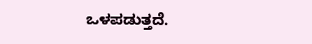ಒಳಪಡುತ್ತದೆ.